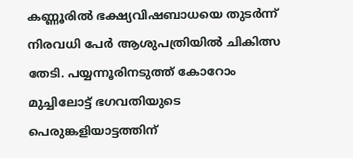കണ്ണൂരിൽ ഭക്ഷ്യവിഷബാധയെ തുടർന്ന് നിരവധി പേർ ആശുപത്രിയിൽ ചികിത്സ തേടി. പയ്യന്നൂരിനടുത്ത് കോറോം മുച്ചിലോട്ട് ഭഗവതിയുടെ പെരുങ്കളിയാട്ടത്തിന്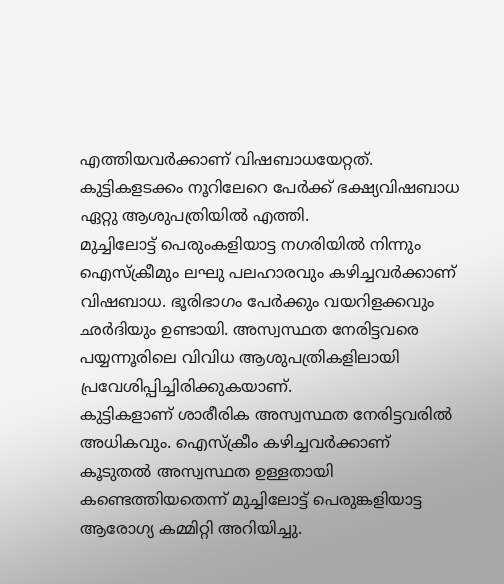എത്തിയവർക്കാണ് വിഷബാധയേറ്റത്. കുട്ടികളടക്കം നൂറിലേറെ പേർക്ക് ഭക്ഷ്യവിഷബാധ ഏറ്റു ആശുപത്രിയിൽ എത്തി.
മുച്ചിലോട്ട് പെരുംകളിയാട്ട നഗരിയിൽ നിന്നും ഐസ്ക്രീമും ലഘു പലഹാരവും കഴിച്ചവർക്കാണ് വിഷബാധ. ഭൂരിഭാഗം പേർക്കും വയറിളക്കവും ഛർദിയും ഉണ്ടായി. അസ്വസ്ഥത നേരിട്ടവരെ പയ്യന്നൂരിലെ വിവിധ ആശുപത്രികളിലായി പ്രവേശിപ്പിച്ചിരിക്കുകയാണ്.
കുട്ടികളാണ് ശാരീരിക അസ്വസ്ഥത നേരിട്ടവരിൽ അധികവും. ഐസ്ക്രീം കഴിച്ചവർക്കാണ് കൂടുതൽ അസ്വസ്ഥത ഉള്ളതായി കണ്ടെത്തിയതെന്ന് മുച്ചിലോട്ട് പെരുങ്കളിയാട്ട ആരോഗ്യ കമ്മിറ്റി അറിയിച്ചു.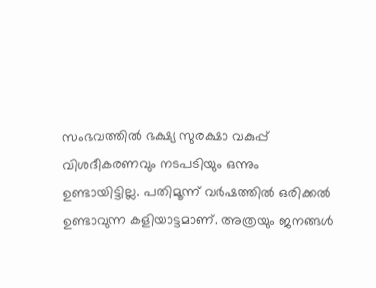സംഭവത്തിൽ ഭക്ഷ്യ സുരക്ഷാ വകുപ്പ് വിശദീകരണവും നടപടിയും ഒന്നും ഉണ്ടായിട്ടില്ല. പതിമൂന്ന് വർഷത്തിൽ ഒരിക്കൽ ഉണ്ടാവുന്ന കളിയാട്ടമാണ്. അത്രയും ജനങ്ങൾ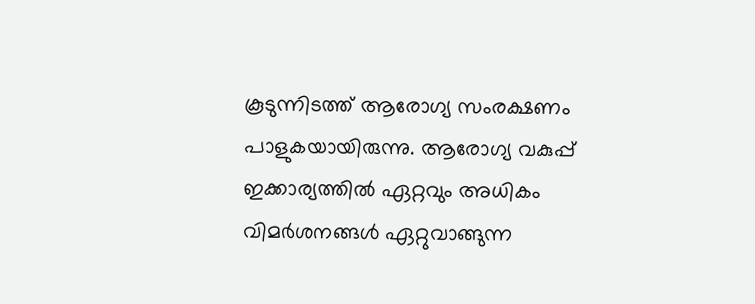കൂടുന്നിടത്ത് ആരോഗ്യ സംരക്ഷണം പാളുകയായിരുന്നു. ആരോഗ്യ വകുപ്പ് ഇക്കാര്യത്തിൽ ഏറ്റവും അധികം വിമർശനങ്ങൾ ഏറ്റുവാങ്ങുന്ന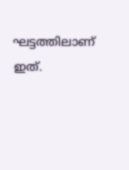ഘട്ടത്തിലാണ് ഇത്.